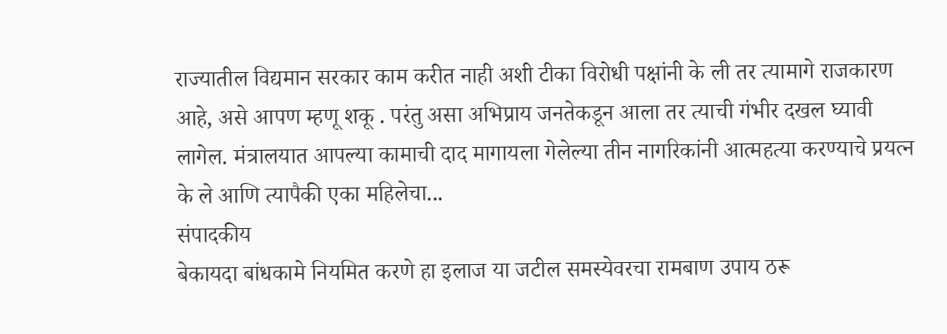राज्यातील विद्यमान सरकार काम करीत नाही अशी टीका विरोधी पक्षांनी के ली तर त्यामागे राजकारण आहे, असे आपण म्हणू शकू . परंतु असा अभिप्राय जनतेकडून आला तर त्याची गंभीर दखल घ्यावी लागेल. मंत्रालयात आपल्या कामाची दाद मागायला गेलेल्या तीन नागरिकांनी आत्महत्या करण्याचे प्रयत्न के ले आणि त्यापैकी एका महिलेचा...
संपादकीय
बेकायदा बांधकामे नियमित करणे हा इलाज या जटील समस्येवरचा रामबाण उपाय ठरू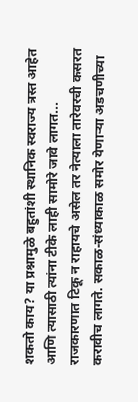शकतो काय? या प्रश्नामुळे बहुतांशी स्थानिक स्वराज्य त्रस्त आहेत आणि त्यासाठी त्यांना टीके लाही सामोरे जावे लागत...
राजकारणात टिकू न राहायचे असेल तर नेत्याला तारेवरची कसरत करावीच लागते. सकाळ-संध्याकाळ समोर येणाऱ्या अडचणीच्या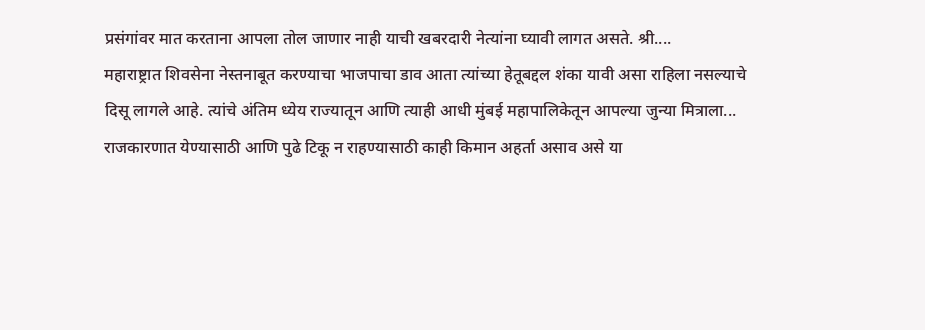प्रसंगांवर मात करताना आपला तोल जाणार नाही याची खबरदारी नेत्यांना घ्यावी लागत असते. श्री....
महाराष्ट्रात शिवसेना नेस्तनाबूत करण्याचा भाजपाचा डाव आता त्यांच्या हेतूबद्दल शंका यावी असा राहिला नसल्याचे दिसू लागले आहे. त्यांचे अंतिम ध्येय राज्यातून आणि त्याही आधी मुंबई महापालिकेतून आपल्या जुन्या मित्राला...
राजकारणात येण्यासाठी आणि पुढे टिकू न राहण्यासाठी काही किमान अहर्ता असाव असे या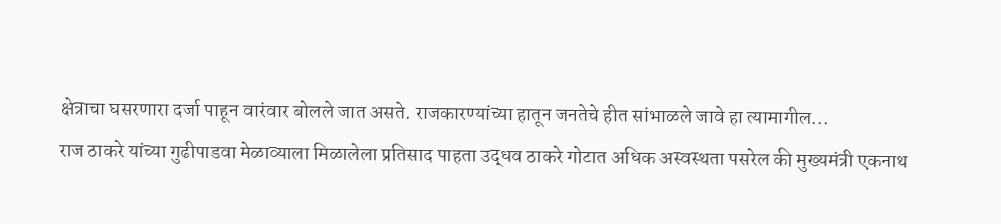क्षेत्राचा घसरणारा दर्जा पाहून वारंवार बोलले जात असते. राजकारण्यांच्या हातून जनतेचे हीत सांभाळले जावे हा त्यामागील...
राज ठाकरे यांच्या गुढीपाडवा मेळाव्याला मिळालेला प्रतिसाद पाहता उद्धव ठाकरे गोटात अधिक अस्वस्थता पसरेल की मुख्यमंत्री एकनाथ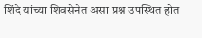शिंदे यांच्या शिवसेनेत असा प्रश्न उपस्थित होत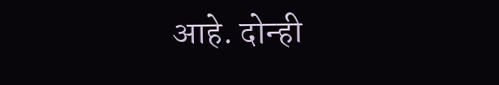आहे. दोन्ही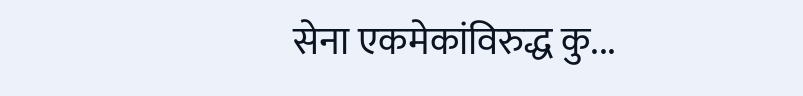सेना एकमेकांविरुद्ध कु...